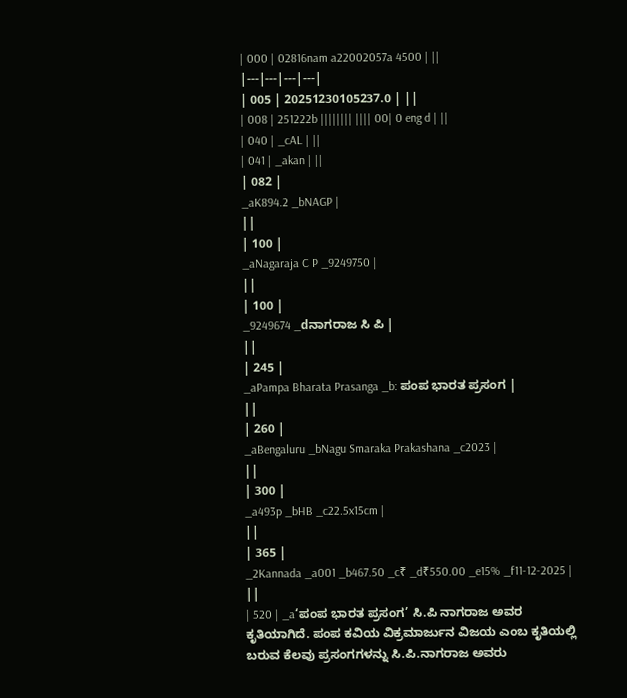| 000 | 02816nam a22002057a 4500 | ||
|---|---|---|---|
| 005 | 20251230105237.0 | ||
| 008 | 251222b |||||||| |||| 00| 0 eng d | ||
| 040 | _cAL | ||
| 041 | _akan | ||
| 082 |
_aK894.2 _bNAGP |
||
| 100 |
_aNagaraja C P _9249750 |
||
| 100 |
_9249674 _dನಾಗರಾಜ ಸಿ ಪಿ |
||
| 245 |
_aPampa Bharata Prasanga _b: ಪಂಪ ಭಾರತ ಪ್ರಸಂಗ |
||
| 260 |
_aBengaluru _bNagu Smaraka Prakashana _c2023 |
||
| 300 |
_a493p _bHB _c22.5x15cm |
||
| 365 |
_2Kannada _a001 _b467.50 _c₹ _d₹550.00 _e15% _f11-12-2025 |
||
| 520 | _a‘ಪಂಪ ಭಾರತ ಪ್ರಸಂಗ’ ಸಿ.ಪಿ ನಾಗರಾಜ ಅವರ ಕೃತಿಯಾಗಿದೆ. ಪಂಪ ಕವಿಯ ವಿಕ್ರಮಾರ್ಜುನ ವಿಜಯ ಎಂಬ ಕೃತಿಯಲ್ಲಿ ಬರುವ ಕೆಲವು ಪ್ರಸಂಗಗಳನ್ನು ಸಿ.ಪಿ.ನಾಗರಾಜ ಅವರು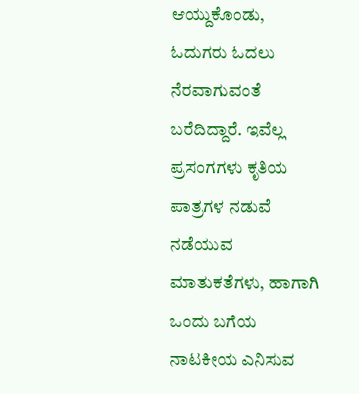ಆಯ್ದುಕೊಂಡು, ಓದುಗರು ಓದಲು ನೆರವಾಗುವಂತೆ ಬರೆದಿದ್ದಾರೆ. ಇವೆಲ್ಲ ಪ್ರಸಂಗಗಳು ಕೃತಿಯ ಪಾತ್ರಗಳ ನಡುವೆ ನಡೆಯುವ ಮಾತುಕತೆಗಳು, ಹಾಗಾಗಿ ಒಂದು ಬಗೆಯ ನಾಟಕೀಯ ಎನಿಸುವ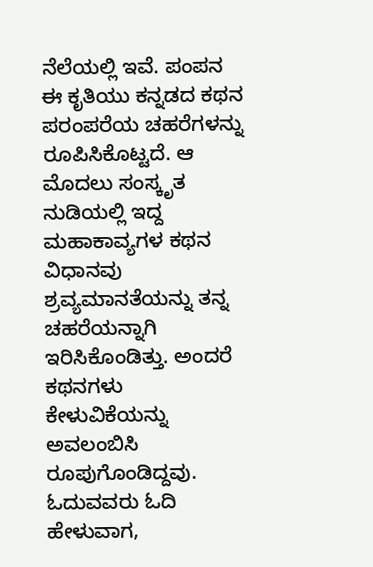ನೆಲೆಯಲ್ಲಿ ಇವೆ. ಪಂಪನ ಈ ಕೃತಿಯು ಕನ್ನಡದ ಕಥನ ಪರಂಪರೆಯ ಚಹರೆಗಳನ್ನು ರೂಪಿಸಿಕೊಟ್ಟದೆ. ಆ ಮೊದಲು ಸಂಸ್ಕೃತ ನುಡಿಯಲ್ಲಿ ಇದ್ದ ಮಹಾಕಾವ್ಯಗಳ ಕಥನ ವಿಧಾನವು ಶ್ರವ್ಯಮಾನತೆಯನ್ನು ತನ್ನ ಚಹರೆಯನ್ನಾಗಿ ಇರಿಸಿಕೊಂಡಿತ್ತು. ಅಂದರೆ ಕಥನಗಳು ಕೇಳುವಿಕೆಯನ್ನು ಅವಲಂಬಿಸಿ ರೂಪುಗೊಂಡಿದ್ದವು. ಓದುವವರು ಓದಿ ಹೇಳುವಾಗ,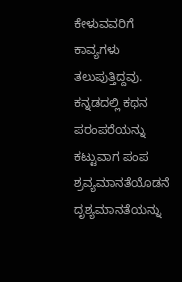ಕೇಳುವವರಿಗೆ ಕಾವ್ಯಗಳು ತಲುಪುತ್ತಿದ್ದವು. ಕನ್ನಡದಲ್ಲಿ ಕಥನ ಪರಂಪರೆಯನ್ನು ಕಟ್ಟುವಾಗ ಪಂಪ ಶ್ರವ್ಯಮಾನತೆಯೊಡನೆ ದೃಶ್ಯಮಾನತೆಯನ್ನು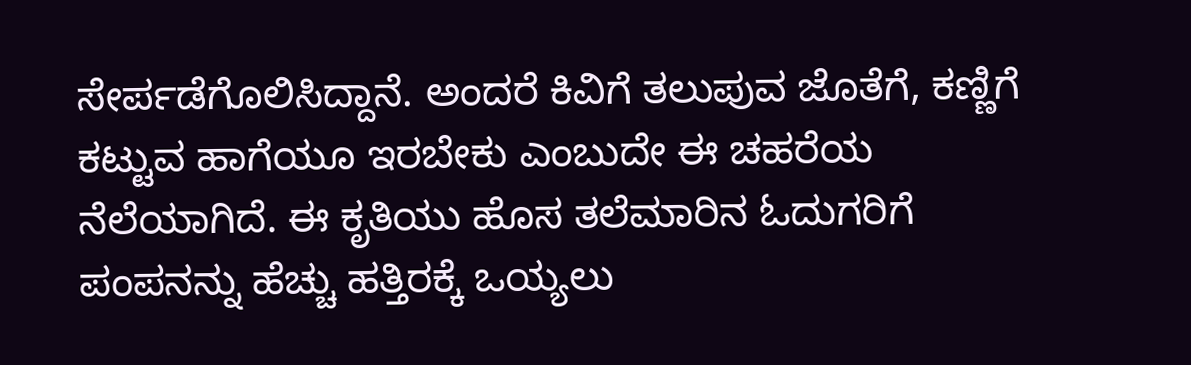ಸೇರ್ಪಡೆಗೊಲಿಸಿದ್ದಾನೆ. ಅಂದರೆ ಕಿವಿಗೆ ತಲುಪುವ ಜೊತೆಗೆ, ಕಣ್ಣಿಗೆ ಕಟ್ಟುವ ಹಾಗೆಯೂ ಇರಬೇಕು ಎಂಬುದೇ ಈ ಚಹರೆಯ ನೆಲೆಯಾಗಿದೆ. ಈ ಕೃತಿಯು ಹೊಸ ತಲೆಮಾರಿನ ಓದುಗರಿಗೆ ಪಂಪನನ್ನು ಹೆಚ್ಚು ಹತ್ತಿರಕ್ಕೆ ಒಯ್ಯಲು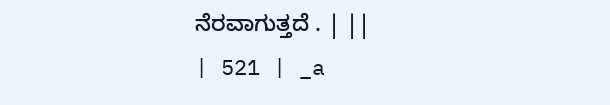ನೆರವಾಗುತ್ತದೆ . | ||
| 521 | _a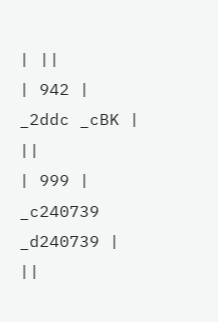| ||
| 942 |
_2ddc _cBK |
||
| 999 |
_c240739 _d240739 |
||